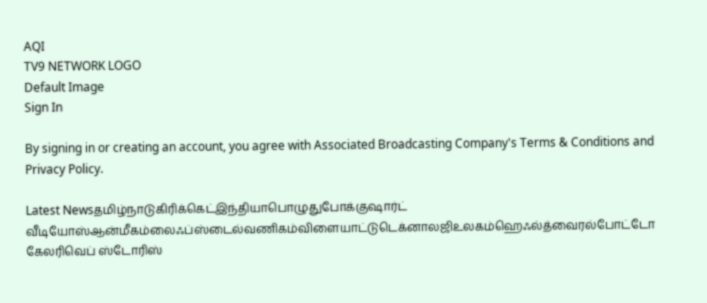AQI
TV9 NETWORK LOGO
Default Image
Sign In

By signing in or creating an account, you agree with Associated Broadcasting Company's Terms & Conditions and Privacy Policy.

Latest Newsதமிழ்நாடுகிரிக்கெட்இந்தியாபொழுதுபோக்குஷார்ட் வீடியோஸ்ஆன்மீகம்லைஃப்ஸ்டைல்வணிகம்விளையாட்டுடெக்னாலஜிஉலகம்ஹெஃல்த்வைரல்போட்டோ கேலரிவெப் ஸ்டோரிஸ்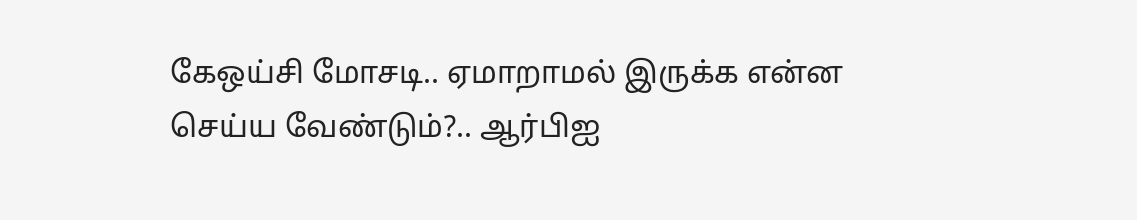கேஒய்சி மோசடி.. ஏமாறாமல் இருக்க என்ன செய்ய வேண்டும்?.. ஆர்பிஐ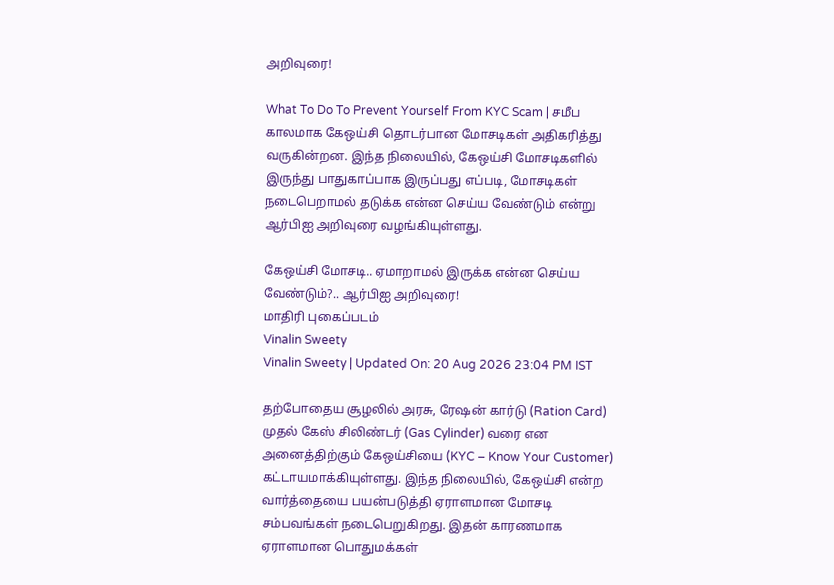அறிவுரை!

What To Do To Prevent Yourself From KYC Scam | சமீப காலமாக கேஒய்சி தொடர்பான மோசடிகள் அதிகரித்து வருகின்றன. இந்த நிலையில், கேஒய்சி மோசடிகளில் இருந்து பாதுகாப்பாக இருப்பது எப்படி, மோசடிகள் நடைபெறாமல் தடுக்க என்ன செய்ய வேண்டும் என்று ஆர்பிஐ அறிவுரை வழங்கியுள்ளது.

கேஒய்சி மோசடி.. ஏமாறாமல் இருக்க என்ன செய்ய வேண்டும்?.. ஆர்பிஐ அறிவுரை!
மாதிரி புகைப்படம்
Vinalin Sweety
Vinalin Sweety | Updated On: 20 Aug 2026 23:04 PM IST

தற்போதைய சூழலில் அரசு, ரேஷன் கார்டு (Ration Card) முதல் கேஸ் சிலிண்டர் (Gas Cylinder) வரை என அனைத்திற்கும் கேஒய்சியை (KYC – Know Your Customer) கட்டாயமாக்கியுள்ளது. இந்த நிலையில், கேஒய்சி என்ற வார்த்தையை பயன்படுத்தி ஏராளமான மோசடி சம்பவங்கள் நடைபெறுகிறது. இதன் காரணமாக ஏராளமான பொதுமக்கள்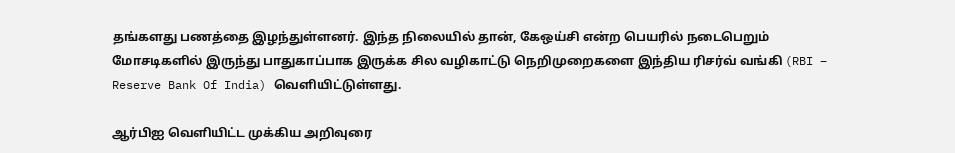தங்களது பணத்தை இழந்துள்ளனர். இந்த நிலையில் தான், கேஒய்சி என்ற பெயரில் நடைபெறும் மோசடிகளில் இருந்து பாதுகாப்பாக இருக்க சில வழிகாட்டு நெறிமுறைகளை இந்திய ரிசர்வ் வங்கி (RBI – Reserve Bank Of India) வெளியிட்டுள்ளது.

ஆர்பிஐ வெளியிட்ட முக்கிய அறிவுரை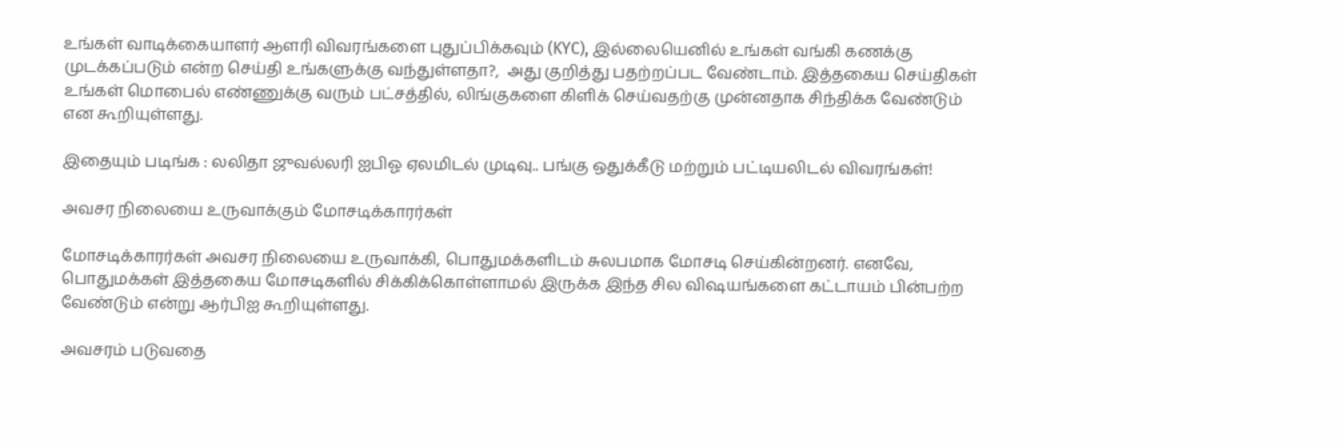உங்கள் வாடிக்கையாளர் ஆளரி விவரங்களை புதுப்பிக்கவும் (KYC), இல்லையெனில் உங்கள் வங்கி கணக்கு முடக்கப்படும் என்ற செய்தி உங்களுக்கு வந்துள்ளதா?,  அது குறித்து பதற்றப்பட வேண்டாம். இத்தகைய செய்திகள் உங்கள் மொபைல் எண்ணுக்கு வரும் பட்சத்தில், லிங்குகளை கிளிக் செய்வதற்கு முன்னதாக சிந்திக்க வேண்டும் என கூறியுள்ளது.

இதையும் படிங்க : லலிதா ஜுவல்லரி ஐபிஓ ஏலமிடல் முடிவு.. பங்கு ஒதுக்கீடு மற்றும் பட்டியலிடல் விவரங்கள்!

அவசர நிலையை உருவாக்கும் மோசடிக்காரர்கள்

மோசடிக்காரர்கள் அவசர நிலையை உருவாக்கி, பொதுமக்களிடம் சுலபமாக மோசடி செய்கின்றனர். எனவே, பொதுமக்கள் இத்தகைய மோசடிகளில் சிக்கிக்கொள்ளாமல் இருக்க இந்த சில விஷயங்களை கட்டாயம் பின்பற்ற வேண்டும் என்று ஆர்பிஐ கூறியுள்ளது.

அவசரம் படுவதை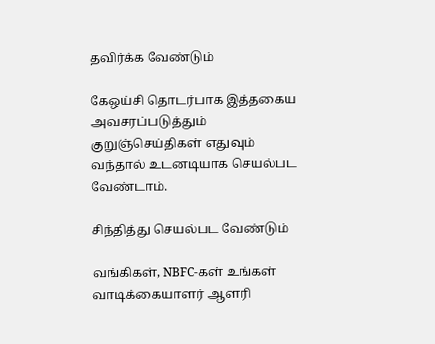தவிர்க்க வேண்டும்

கேஒய்சி தொடர்பாக இத்தகைய அவசரப்படுத்தும் குறுஞ்செய்திகள் எதுவும் வந்தால் உடனடியாக செயல்பட வேண்டாம்.

சிந்தித்து செயல்பட வேண்டும்

வங்கிகள், NBFC-கள் உங்கள் வாடிக்கையாளர் ஆளரி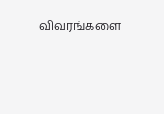விவரங்களை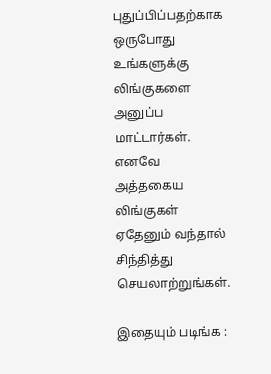புதுப்பிப்பதற்காக ஒருபோது உங்களுக்கு லிங்குகளை அனுப்ப மாட்டார்கள். எனவே அத்தகைய லிங்குகள் ஏதேனும் வந்தால் சிந்தித்து செயலாற்றுங்கள்.

இதையும் படிங்க :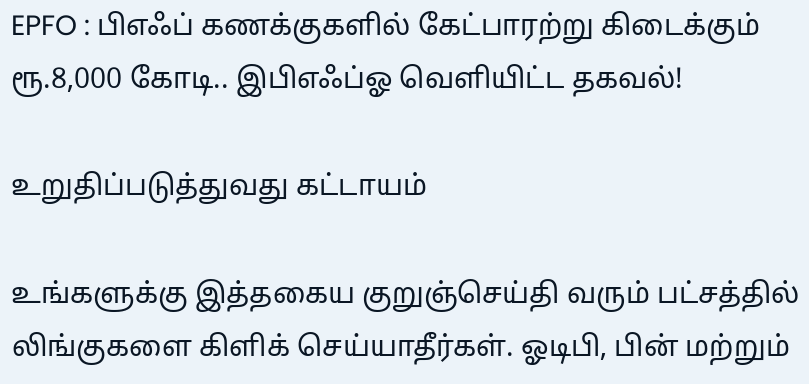EPFO : பிஎஃப் கணக்குகளில் கேட்பாரற்று கிடைக்கும் ரூ.8,000 கோடி.. இபிஎஃப்ஓ வெளியிட்ட தகவல்!

உறுதிப்படுத்துவது கட்டாயம்

உங்களுக்கு இத்தகைய குறுஞ்செய்தி வரும் பட்சத்தில் லிங்குகளை கிளிக் செய்யாதீர்கள். ஓடிபி, பின் மற்றும்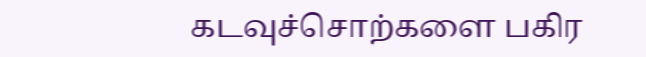கடவுச்சொற்களை பகிர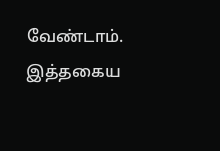வேண்டாம். இத்தகைய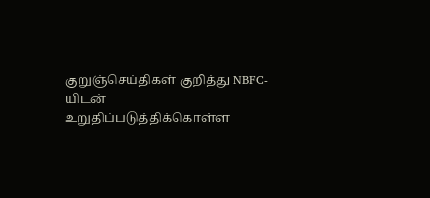குறுஞ்செய்திகள் குறித்து NBFC-யிடன் உறுதிப்படுத்திக்கொள்ள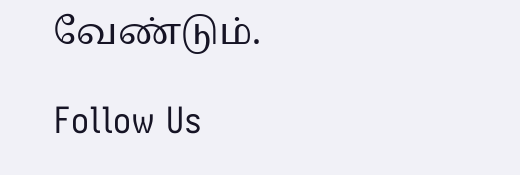வேண்டும்.

Follow Us